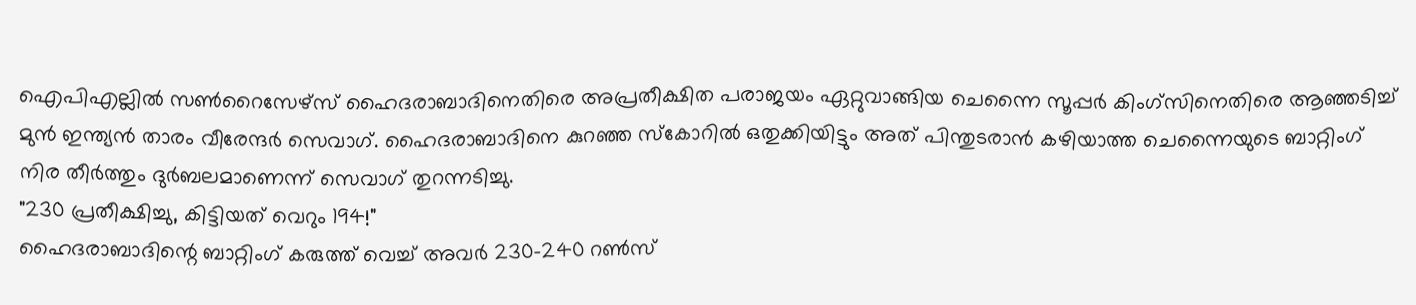ഐപിഎല്ലിൽ സൺറൈസേഴ്സ് ഹൈദരാബാദിനെതിരെ അപ്രതീക്ഷിത പരാജയം ഏറ്റുവാങ്ങിയ ചെന്നൈ സൂപ്പർ കിംഗ്സിനെതിരെ ആഞ്ഞടിച്ച് മുൻ ഇന്ത്യൻ താരം വീരേന്ദർ സെവാഗ്. ഹൈദരാബാദിനെ കുറഞ്ഞ സ്കോറിൽ ഒതുക്കിയിട്ടും അത് പിന്തുടരാൻ കഴിയാത്ത ചെന്നൈയുടെ ബാറ്റിംഗ് നിര തീർത്തും ദുർബലമാണെന്ന് സെവാഗ് തുറന്നടിച്ചു.
"230 പ്രതീക്ഷിച്ചു, കിട്ടിയത് വെറും 194!"
ഹൈദരാബാദിന്റെ ബാറ്റിംഗ് കരുത്ത് വെച്ച് അവർ 230-240 റൺസ്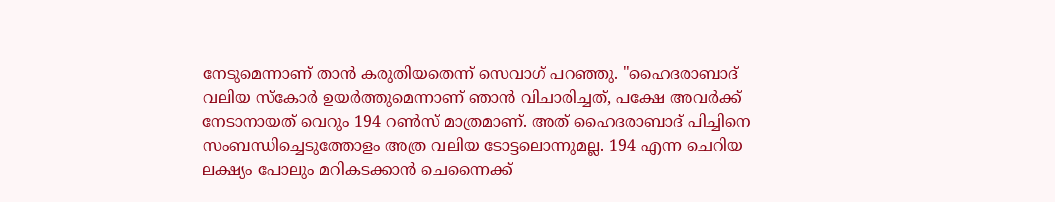നേടുമെന്നാണ് താൻ കരുതിയതെന്ന് സെവാഗ് പറഞ്ഞു. "ഹൈദരാബാദ് വലിയ സ്കോർ ഉയർത്തുമെന്നാണ് ഞാൻ വിചാരിച്ചത്, പക്ഷേ അവർക്ക് നേടാനായത് വെറും 194 റൺസ് മാത്രമാണ്. അത് ഹൈദരാബാദ് പിച്ചിനെ സംബന്ധിച്ചെടുത്തോളം അത്ര വലിയ ടോട്ടലൊന്നുമല്ല. 194 എന്ന ചെറിയ ലക്ഷ്യം പോലും മറികടക്കാൻ ചെന്നൈക്ക്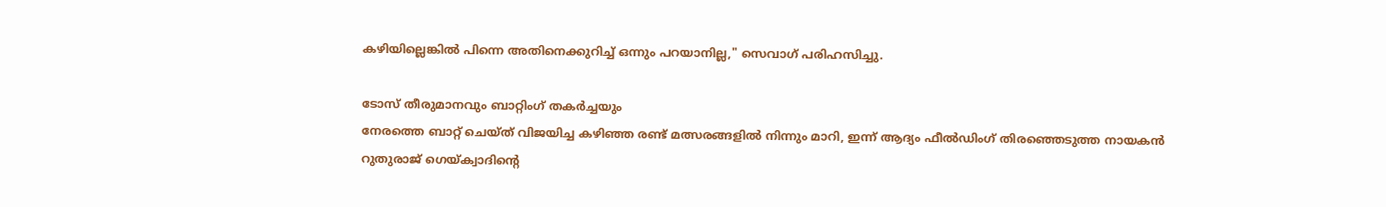കഴിയില്ലെങ്കിൽ പിന്നെ അതിനെക്കുറിച്ച് ഒന്നും പറയാനില്ല," സെവാഗ് പരിഹസിച്ചു.

ടോസ് തീരുമാനവും ബാറ്റിംഗ് തകർച്ചയും
നേരത്തെ ബാറ്റ് ചെയ്ത് വിജയിച്ച കഴിഞ്ഞ രണ്ട് മത്സരങ്ങളിൽ നിന്നും മാറി, ഇന്ന് ആദ്യം ഫീൽഡിംഗ് തിരഞ്ഞെടുത്ത നായകൻ റുതുരാജ് ഗെയ്ക്വാദിന്റെ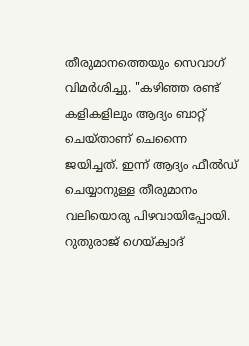തീരുമാനത്തെയും സെവാഗ് വിമർശിച്ചു. "കഴിഞ്ഞ രണ്ട് കളികളിലും ആദ്യം ബാറ്റ് ചെയ്താണ് ചെന്നൈ ജയിച്ചത്. ഇന്ന് ആദ്യം ഫീൽഡ് ചെയ്യാനുള്ള തീരുമാനം വലിയൊരു പിഴവായിപ്പോയി. റുതുരാജ് ഗെയ്ക്വാദ്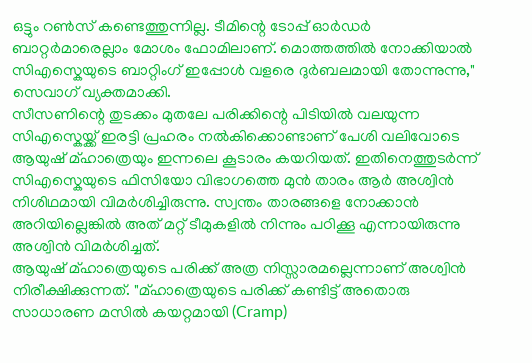ഒട്ടും റൺസ് കണ്ടെത്തുന്നില്ല. ടീമിന്റെ ടോപ്പ് ഓർഡർ ബാറ്റർമാരെല്ലാം മോശം ഫോമിലാണ്. മൊത്തത്തിൽ നോക്കിയാൽ സിഎസ്കെയുടെ ബാറ്റിംഗ് ഇപ്പോൾ വളരെ ദുർബലമായി തോന്നുന്നു," സെവാഗ് വ്യക്തമാക്കി.
സീസണിന്റെ തുടക്കം മുതലേ പരിക്കിന്റെ പിടിയിൽ വലയുന്ന സിഎസ്കെയ്ക്ക് ഇരട്ടി പ്രഹരം നൽകിക്കൊണ്ടാണ് പേശി വലിവോടെ ആയുഷ് മ്ഹാത്രെയും ഇന്നലെ കൂടാരം കയറിയത്. ഇതിനെത്തുടർന്ന് സിഎസ്കെയുടെ ഫിസിയോ വിഭാഗത്തെ മുൻ താരം ആർ അശ്വിൻ നിശിഥമായി വിമർശിച്ചിരുന്നു. സ്വന്തം താരങ്ങളെ നോക്കാൻ അറിയില്ലെങ്കിൽ അത് മറ്റ് ടീമുകളിൽ നിന്നും പഠിക്കൂ എന്നായിരുന്നു അശ്വിൻ വിമർശിച്ചത്.
ആയുഷ് മ്ഹാത്രെയുടെ പരിക്ക് അത്ര നിസ്സാരമല്ലെന്നാണ് അശ്വിൻ നിരീക്ഷിക്കുന്നത്. "മ്ഹാത്രെയുടെ പരിക്ക് കണ്ടിട്ട് അതൊരു സാധാരണ മസിൽ കയറ്റമായി (Cramp)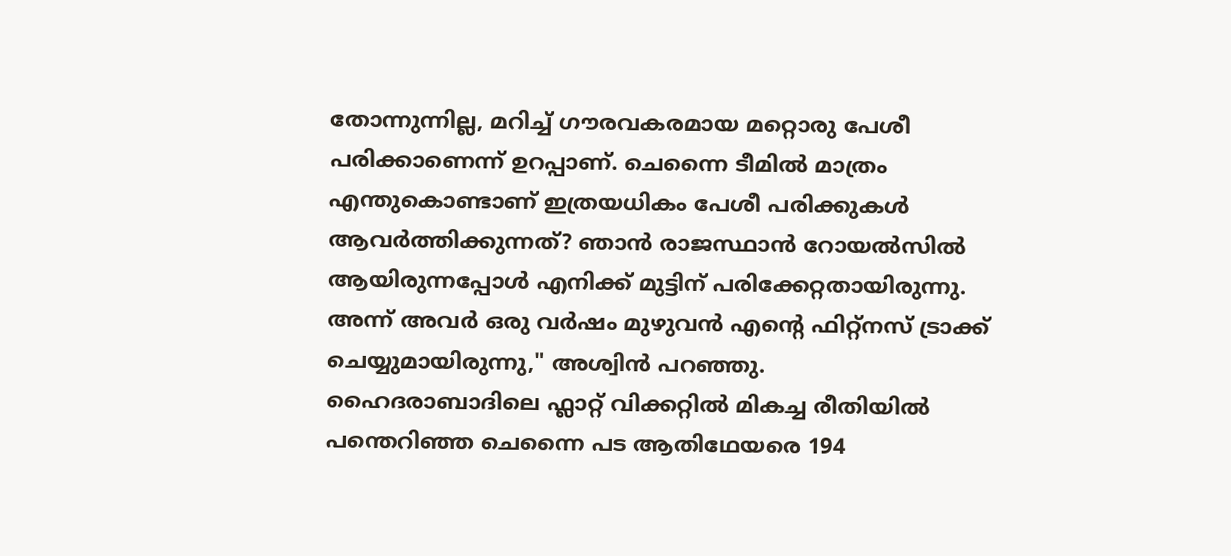തോന്നുന്നില്ല, മറിച്ച് ഗൗരവകരമായ മറ്റൊരു പേശീ പരിക്കാണെന്ന് ഉറപ്പാണ്. ചെന്നൈ ടീമിൽ മാത്രം എന്തുകൊണ്ടാണ് ഇത്രയധികം പേശീ പരിക്കുകൾ ആവർത്തിക്കുന്നത്? ഞാൻ രാജസ്ഥാൻ റോയൽസിൽ ആയിരുന്നപ്പോൾ എനിക്ക് മുട്ടിന് പരിക്കേറ്റതായിരുന്നു. അന്ന് അവർ ഒരു വർഷം മുഴുവൻ എന്റെ ഫിറ്റ്നസ് ട്രാക്ക് ചെയ്യുമായിരുന്നു," അശ്വിൻ പറഞ്ഞു.
ഹൈദരാബാദിലെ ഫ്ലാറ്റ് വിക്കറ്റിൽ മികച്ച രീതിയിൽ പന്തെറിഞ്ഞ ചെന്നൈ പട ആതിഥേയരെ 194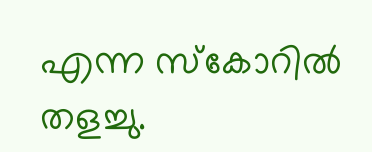എന്ന സ്കോറിൽ തളച്ചു.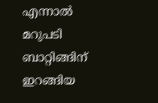എന്നാൽ മറുപടി ബാറ്റിങ്ങിന് ഇറങ്ങിയ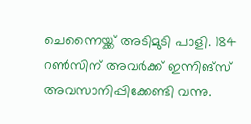ചെന്നൈയ്ക്ക് അടിമുടി പാളി. 184 റൺസിന് അവർക്ക് ഇന്നിങ്സ് അവസാനിപ്പിക്കേണ്ടി വന്നു.